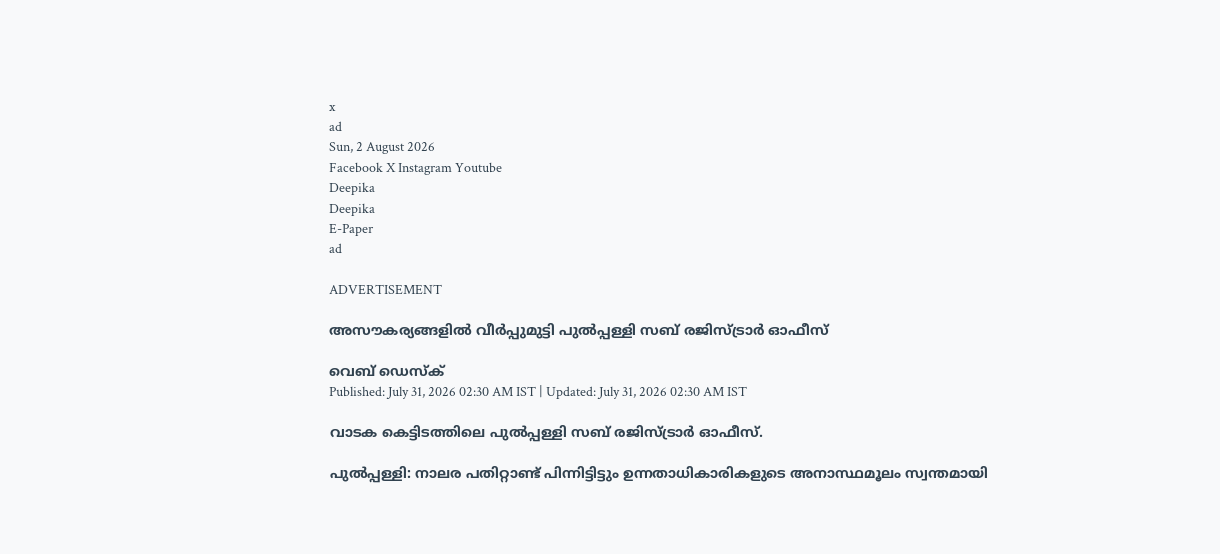x
ad
Sun, 2 August 2026
Facebook X Instagram Youtube
Deepika
Deepika
E-Paper
ad

ADVERTISEMENT

അസൗകര്യങ്ങളിൽ വീർപ്പുമുട്ടി പുൽപ്പള്ളി സബ് രജിസ്ട്രാർ ഓഫീസ്

വെബ് ഡെസ്ക്
Published: July 31, 2026 02:30 AM IST | Updated: July 31, 2026 02:30 AM IST

വാടക കെട്ടിടത്തിലെ പുൽപ്പള്ളി സബ് രജിസ്ട്രാർ ഓഫീസ്.

പുൽപ്പള്ളി: നാലര പതിറ്റാണ്ട് പിന്നിട്ടിട്ടും ഉന്നതാധികാരികളുടെ അനാസ്ഥമൂലം സ്വന്തമായി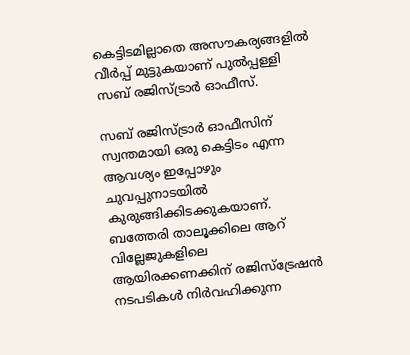കെട്ടിടമില്ലാതെ അസൗകര്യങ്ങളിൽ വീർപ്പ് മുട്ടുകയാണ് പുൽപ്പള്ളി സബ് രജിസ്ട്രാർ ഓഫീസ്.

സബ് രജിസ്ട്രാർ ഓഫീസിന് സ്വന്തമായി ഒരു കെട്ടിടം എന്ന ആവശ്യം ഇപ്പോഴും ചുവപ്പുനാടയിൽ കുരുങ്ങിക്കിടക്കുകയാണ്. ബത്തേരി താലൂക്കിലെ ആറ് വില്ലേജുകളിലെ ആയിരക്കണക്കിന് രജിസ്ട്രേഷൻ നടപടികൾ നിർവഹിക്കുന്ന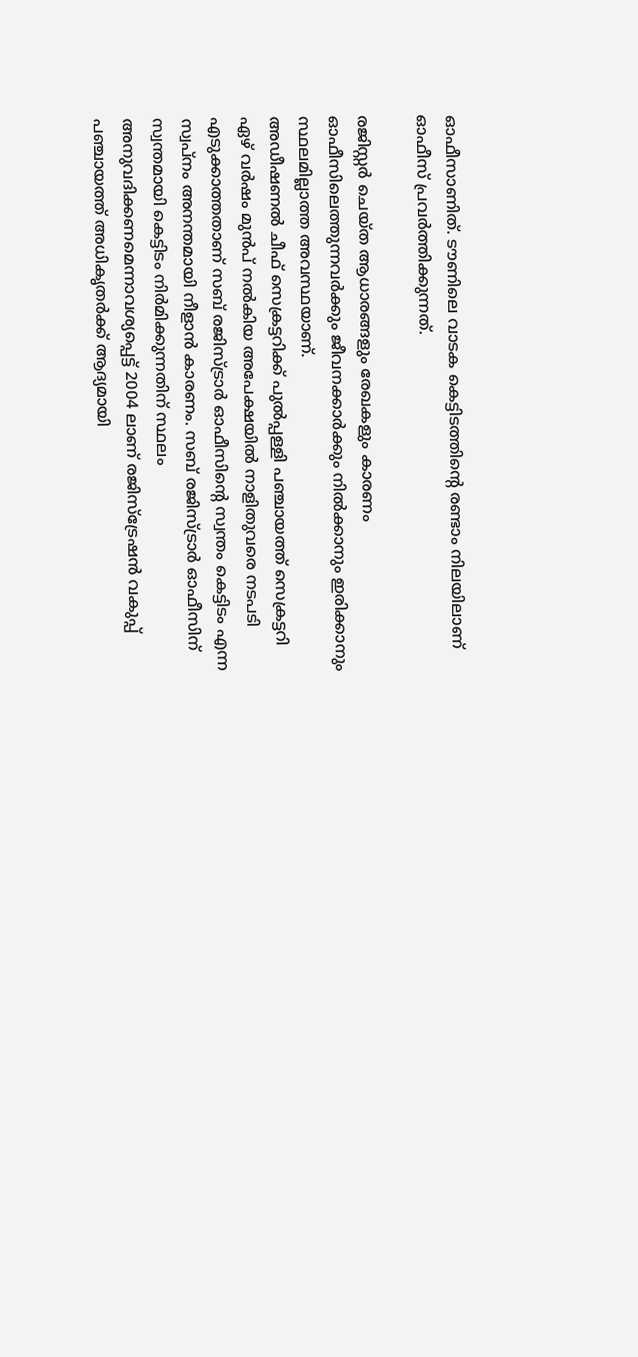ഓഫീസാണിത്. ടൗണിലെ വാടക കെട്ടിടത്തിന്‍റെ രണ്ടാം നിലയിലാണ് ഓഫീസ് പ്രവർത്തിക്കുന്നത്.

രജിസ്റ്റർ ചെയ്ത ആധാരങ്ങളും രേഖകളും കാരണം ഓഫീസിലെത്തുന്നവർക്കും ജീവനക്കാർക്കും നിൽക്കാനും ഇരിക്കാനും സ്ഥലമില്ലാത്ത അവസ്ഥയാണ്.
അഡീഷണൽ ചീഫ് സെക്രട്ടറിക്ക് പുൽപ്പള്ളി പഞ്ചായത്ത് സെക്രട്ടറി ഏഴ് വർഷം മുൻപ് നൽകിയ അപേക്ഷയിൽ നാളിതുവരെ നടപടി എടുക്കാത്തതാണ് സബ് രജിസ്ട്രാർ ഓഫീസിന്‍റെ സ്വന്തം കെട്ടിടം എന്ന സ്വപ്നം അനന്തമായി നീളാൻ കാരണം. സബ് രജിസ്ട്രാർ ഓഫീസിന് സ്വന്തമായി കെട്ടിടം നിർമിക്കുന്നതിന് സ്ഥലം അനുവദിക്കണമെന്നാവശ്യപ്പെട്ട് 2004 ലാണ് രജിസ്ട്രേഷൻ വകുപ്പ് പഞ്ചായത്ത് അധികൃതർക്ക് ആദ്യമായി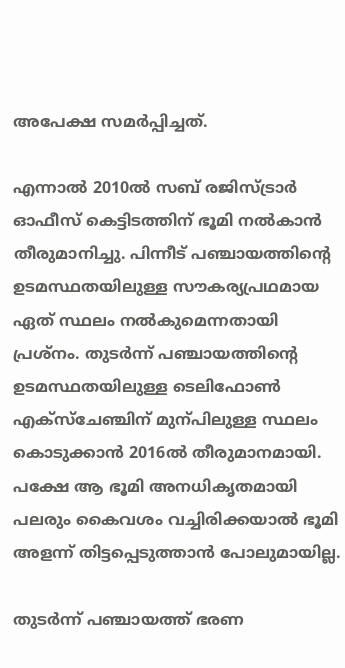അപേക്ഷ സമർപ്പിച്ചത്.

എന്നാൽ 2010ൽ സബ് രജിസ്ട്രാർ ഓഫീസ് കെട്ടിടത്തിന് ഭൂമി നൽകാൻ തീരുമാനിച്ചു. പിന്നീട് പഞ്ചായത്തിന്‍റെ ഉടമസ്ഥതയിലുള്ള സൗകര്യപ്രഥമായ ഏത് സ്ഥലം നൽകുമെന്നതായി പ്രശ്നം. തുടർന്ന് പഞ്ചായത്തിന്‍റെ ഉടമസ്ഥതയിലുള്ള ടെലിഫോണ്‍ എക്സ്ചേഞ്ചിന് മുന്പിലുള്ള സ്ഥലം കൊടുക്കാൻ 2016ൽ തീരുമാനമായി. പക്ഷേ ആ ഭൂമി അനധികൃതമായി പലരും കൈവശം വച്ചിരിക്കയാൽ ഭൂമി അളന്ന് തിട്ടപ്പെടുത്താൻ പോലുമായില്ല.

തുടർന്ന് പഞ്ചായത്ത് ഭരണ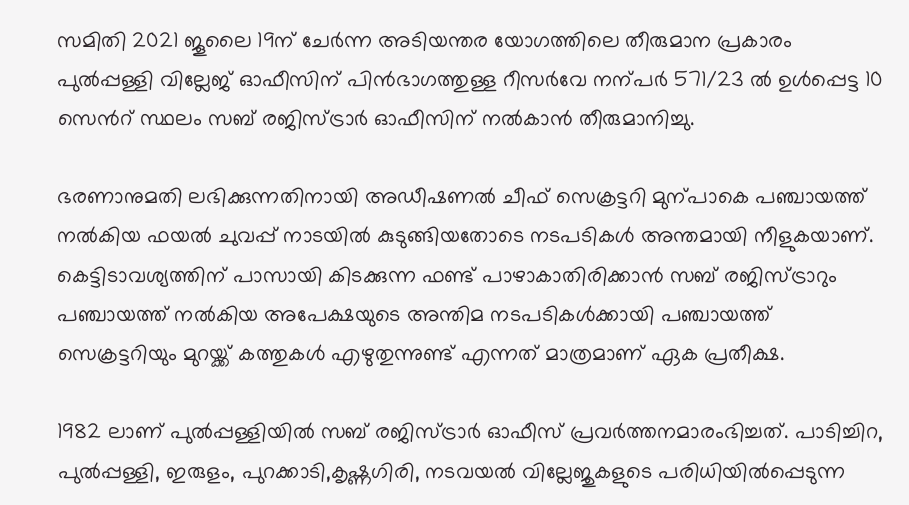സമിതി 2021 ജൂലൈ 19ന് ചേർന്ന അടിയന്തര യോഗത്തിലെ തീരുമാന പ്രകാരം പുൽപ്പള്ളി വില്ലേജ് ഓഫീസിന് പിൻഭാഗത്തുള്ള റീസർവേ നന്പർ 571/23 ൽ ഉൾപ്പെട്ട 10 സെന്‍റ് സ്ഥലം സബ് രജിസ്ട്രാർ ഓഫീസിന് നൽകാൻ തീരുമാനിച്ചു.

ഭരണാനുമതി ലഭിക്കുന്നതിനായി അഡീഷണൽ ചീഫ് സെക്രട്ടറി മുന്പാകെ പഞ്ചായത്ത് നൽകിയ ഫയൽ ചുവപ്പ് നാടയിൽ കുടുങ്ങിയതോടെ നടപടികൾ അന്തമായി നീളുകയാണ്. കെട്ടിടാവശ്യത്തിന് പാസായി കിടക്കുന്ന ഫണ്ട് പാഴാകാതിരിക്കാൻ സബ് രജിസ്ട്രാറും പഞ്ചായത്ത് നൽകിയ അപേക്ഷയുടെ അന്തിമ നടപടികൾക്കായി പഞ്ചായത്ത് സെക്രട്ടറിയും മുറയ്ക്ക് കത്തുകൾ എഴുതുന്നുണ്ട് എന്നത് മാത്രമാണ് ഏക പ്രതീക്ഷ.

1982 ലാണ് പുൽപ്പള്ളിയിൽ സബ് രജിസ്ട്രാർ ഓഫീസ് പ്രവർത്തനമാരംഭിച്ചത്. പാടിച്ചിറ, പുൽപ്പള്ളി, ഇരുളം, പുറക്കാടി,കൃഷ്ണഗിരി, നടവയൽ വില്ലേജുകളുടെ പരിധിയിൽപ്പെടുന്ന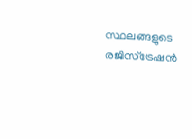സ്ഥലങ്ങളുടെ രജിസ്ട്രേഷൻ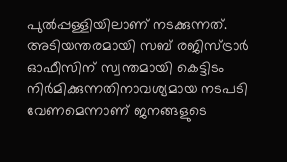പുൽപ്പള്ളിയിലാണ് നടക്കുന്നത്. അടിയന്തരമായി സബ് രജിസ്ട്രാർ ഓഫീസിന് സ്വന്തമായി കെട്ടിടം നിർമിക്കുന്നതിനാവശ്യമായ നടപടി വേണമെന്നാണ് ജനങ്ങളുടെ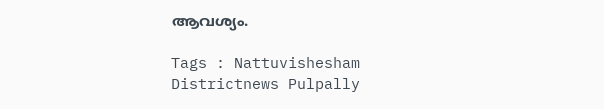ആവശ്യം.

Tags : Nattuvishesham Districtnews Pulpally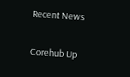Recent News

Corehub Up